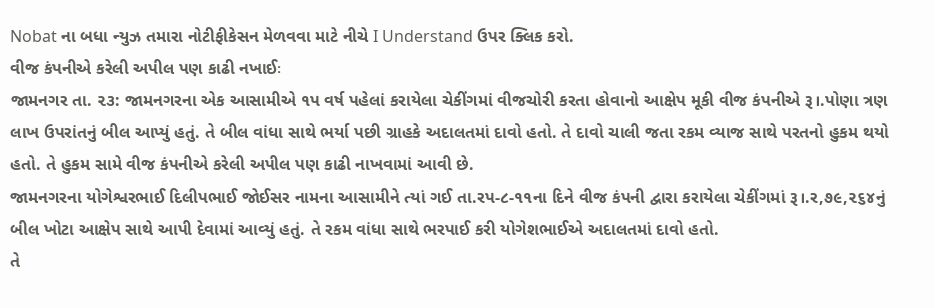Nobat ના બધા ન્યુઝ તમારા નોટીફીકેસન મેળવવા માટે નીચે I Understand ઉપર ક્લિક કરો.
વીજ કંપનીએ કરેલી અપીલ પણ કાઢી નખાઈઃ
જામનગર તા. ૨૩: જામનગરના એક આસામીએ ૧પ વર્ષ પહેલાં કરાયેલા ચેકીંગમાં વીજચોરી કરતા હોવાનો આક્ષેપ મૂકી વીજ કંપનીએ રૂ।.પોણા ત્રણ લાખ ઉપરાંતનું બીલ આપ્યું હતું. તે બીલ વાંધા સાથે ભર્યા પછી ગ્રાહકે અદાલતમાં દાવો હતો. તે દાવો ચાલી જતા રકમ વ્યાજ સાથે પરતનો હુકમ થયો હતો. તે હુકમ સામે વીજ કંપનીએ કરેલી અપીલ પણ કાઢી નાખવામાં આવી છે.
જામનગરના યોગેશ્વરભાઈ દિલીપભાઈ જોઈસર નામના આસામીને ત્યાં ગઈ તા.રપ-૮-૧૧ના દિને વીજ કંપની દ્વારા કરાયેલા ચેકીંગમાં રૂ।.ર,૭૯,૨૬૪નું બીલ ખોટા આક્ષેપ સાથે આપી દેવામાં આવ્યું હતું. તે રકમ વાંધા સાથે ભરપાઈ કરી યોગેશભાઈએ અદાલતમાં દાવો હતો.
તે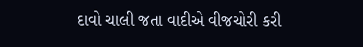દાવો ચાલી જતા વાદીએ વીજચોરી કરી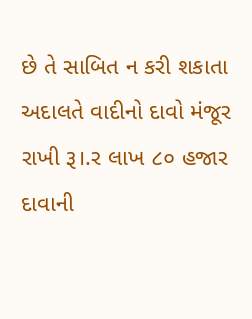છે તે સાબિત ન કરી શકાતા અદાલતે વાદીનો દાવો મંજૂર રાખી રૂ।.ર લાખ ૮૦ હજાર દાવાની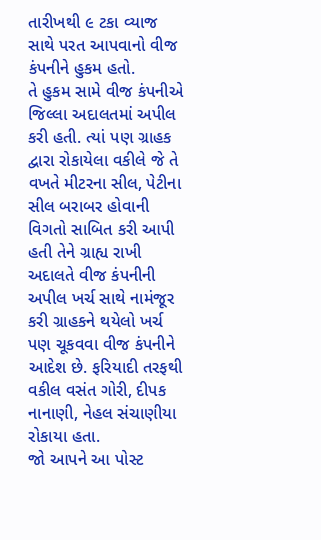તારીખથી ૯ ટકા વ્યાજ સાથે પરત આપવાનો વીજ કંપનીને હુકમ હતો.
તે હુકમ સામે વીજ કંપનીએ જિલ્લા અદાલતમાં અપીલ કરી હતી. ત્યાં પણ ગ્રાહક દ્વારા રોકાયેલા વકીલે જે તે વખતે મીટરના સીલ, પેટીના સીલ બરાબર હોવાની વિગતો સાબિત કરી આપી હતી તેને ગ્રાહ્ય રાખી અદાલતે વીજ કંપનીની અપીલ ખર્ચ સાથે નામંજૂર કરી ગ્રાહકને થયેલો ખર્ચ પણ ચૂકવવા વીજ કંપનીને આદેશ છે. ફરિયાદી તરફથી વકીલ વસંત ગોરી, દીપક નાનાણી, નેહલ સંચાણીયા રોકાયા હતા.
જો આપને આ પોસ્ટ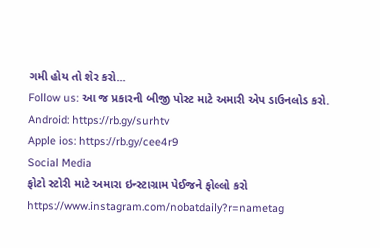ગમી હોય તો શેર કરો...
Follow us: આ જ પ્રકારની બીજી પોસ્ટ માટે અમારી એપ ડાઉનલોડ કરો.
Android: https://rb.gy/surhtv
Apple ios: https://rb.gy/cee4r9
Social Media
ફોટો સ્ટોરી માટે અમારા ઇન્સ્ટાગ્રામ પેઈજને ફોલ્લો કરો
https://www.instagram.com/nobatdaily?r=nametag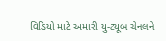વિડિયો માટે અમારી યુ-ટ્યૂબ ચેનલને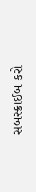સબસ્ક્રાઈબ કરો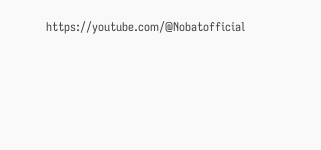https://youtube.com/@Nobatofficial